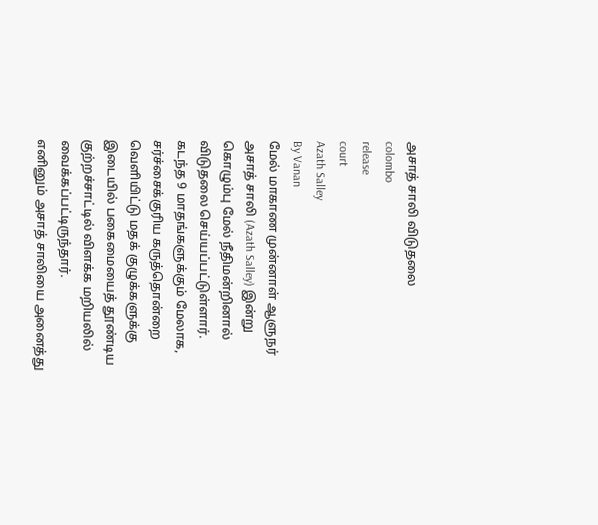அசாத் சாலி விடுதலை
colombo
release
court
Azath Salley
By Vanan
மேல் மாகாண முன்னாள் ஆளுநர் அசாத் சாலி (Azath Salley) இன்று கொழும்பு மேல் நீதிமன்றினால் விடுதலை செய்யப்பட்டுள்ளார்.
கடந்த 9 மாதங்களுக்கும் மேலாக, சர்ச்சைக்குரிய கருத்தொன்றை வெளியிட்டு மதக் குழுக்களுக்கு இடையில் பகைமையைத் தூண்டிய குற்றச்சாட்டில் விளக்க மறியலில் வைக்கப்பட்டிருந்தார்.
எனினும் அசாத் சாலியை அனைத்து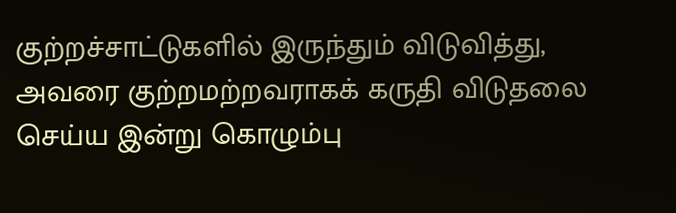குற்றச்சாட்டுகளில் இருந்தும் விடுவித்து, அவரை குற்றமற்றவராகக் கருதி விடுதலை செய்ய இன்று கொழும்பு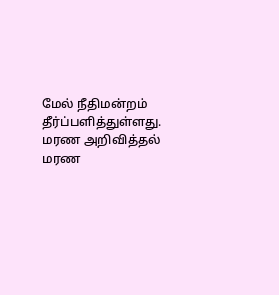மேல் நீதிமன்றம் தீர்ப்பளித்துள்ளது.
மரண அறிவித்தல்
மரண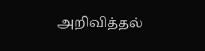அறிவித்தல்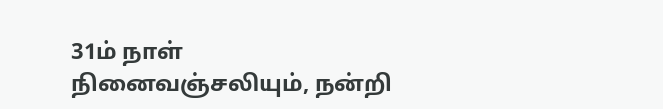31ம் நாள் நினைவஞ்சலியும், நன்றி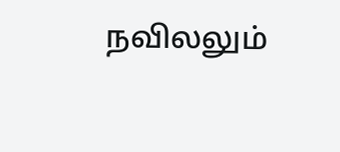நவிலலும்